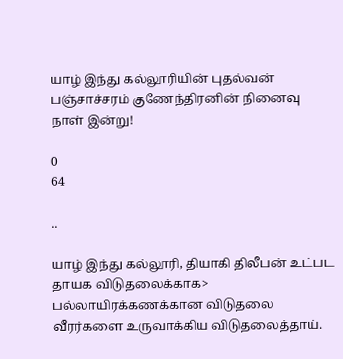யாழ் இந்து கல்லூரியின் புதல்வன் பஞ்சாச்சரம் குணேந்திரனின் நினைவு நாள் இன்று!

0
64

..

யாழ் இந்து கல்லூரி, தியாகி திலீபன் உட்பட தாயக விடுதலைக்காக> பல்லாயிரக்கணக்கான விடுதலை வீரர்களை உருவாக்கிய விடுதலைத்தாய்.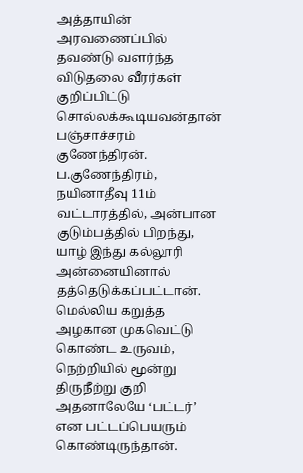அத்தாயின் அரவணைப்பில் தவண்டு வளர்ந்த விடுதலை வீரர்கள் குறிப்பிட்டு சொல்லக்கூடியவன்தான் பஞ்சாச்சரம் குணேந்திரன்.
ப.குணேந்திரம், நயினாதீவு 11ம் வட்டாரத்தில், அன்பான குடும்பத்தில் பிறந்து, யாழ் இந்து கல்லூரி அன்னையினால் தத்தெடுக்கப்பட்டான்.
மெல்லிய கறுத்த அழகான முகவெட்டு கொண்ட உருவம், நெற்றியில் மூன்று திருநீற்று குறி அதனாலேயே ‘பட்டர்’ என பட்டப்பெயரும் கொண்டிருந்தான்.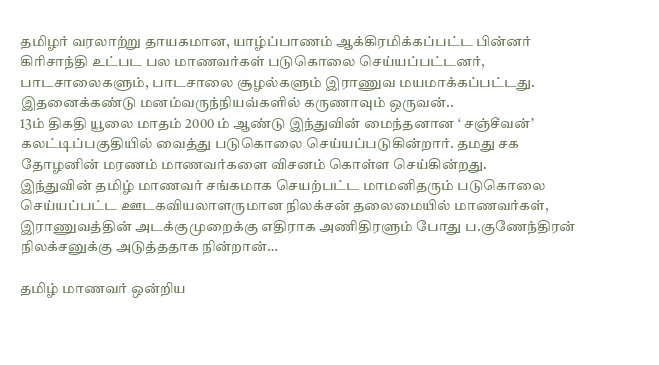தமிழர் வரலாற்று தாயகமான, யாழ்ப்பாணம் ஆக்கிரமிக்கப்பட்ட பின்னர் கிரிசாந்தி உட்பட பல மாணவர்கள் படுகொலை செய்யப்பட்டனர், பாடசாலைகளும், பாடசாலை சூழல்களும் இராணுவ மயமாக்கப்பட்டது. இதனைக்கண்டு மனம்வருந்நியவ்களில் கருணாவும் ஒருவன்..
13ம் திகதி யூலை மாதம் 2000 ம் ஆண்டு இந்துவின் மைந்தனான ‘ சஞ்சீவன்’ கலட்டிப்பகுதியில் வைத்து படுகொலை செய்யப்படுகின்றார். தமது சக தோழனின் மரணம் மாணவர்களை விசனம் கொள்ள செய்கின்றது.
இந்துவின் தமிழ் மாணவர் சங்கமாக செயற்பட்ட மாமனிதரும் படுகொலை செய்யப்பட்ட ஊடகவியலாளருமான நிலக்சன் தலைமையில் மாணவர்கள், இராணுவத்தின் அடக்குமுறைக்கு எதிராக அணிதிரளும் போது ப.குணேந்திரன் நிலக்சனுக்கு அடுத்ததாக நின்றான்…

தமிழ் மாணவர் ஒன்றிய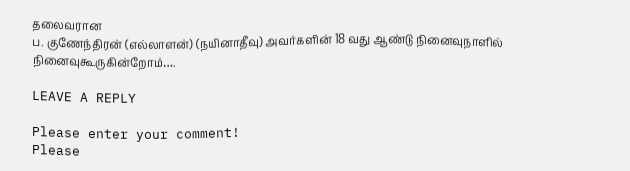தலைவரான
ப. குணேந்திரன் (எல்லாளன்) (நயினாதீவு) அவர்களின் 18 வது ஆண்டு நினைவுநாளில் நினைவுகூருகின்றோம்….

LEAVE A REPLY

Please enter your comment!
Please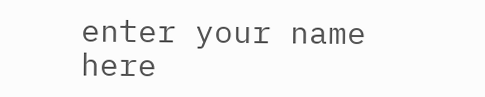enter your name here